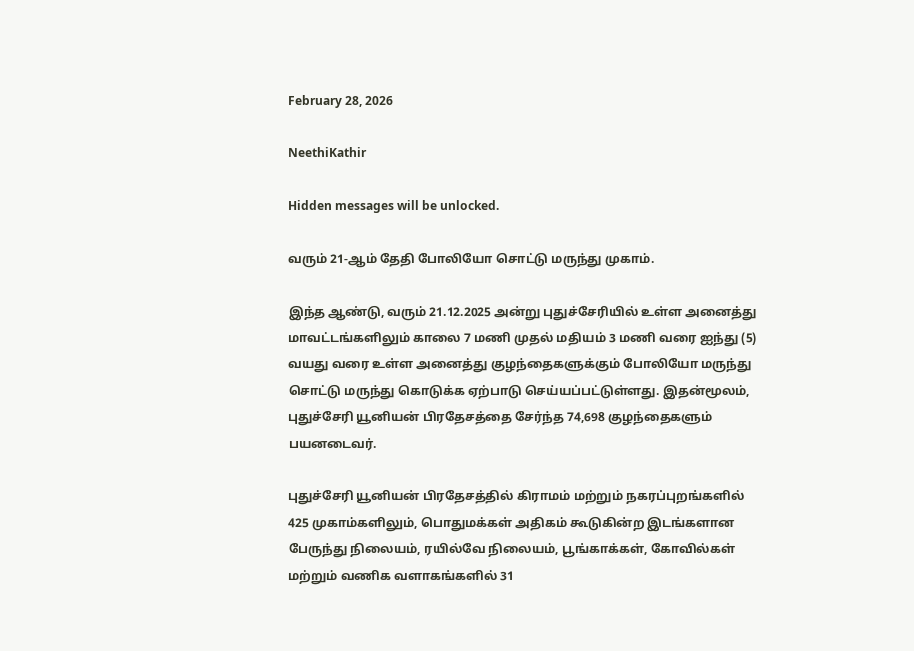February 28, 2026

NeethiKathir

Hidden messages will be unlocked.

வரும் 21-ஆம் தேதி போலியோ சொட்டு மருந்து முகாம்.

இந்த ஆண்டு, வரும் 21.12.2025 அன்று புதுச்சேரியில் உள்ள அனைத்து மாவட்டங்களிலும் காலை 7 மணி முதல் மதியம் 3 மணி வரை ஐந்து (5) வயது வரை உள்ள அனைத்து குழந்தைகளுக்கும் போலியோ மருந்து சொட்டு மருந்து கொடுக்க ஏற்பாடு செய்யப்பட்டுள்ளது. இதன்மூலம், புதுச்சேரி யூனியன் பிரதேசத்தை சேர்ந்த 74,698 குழந்தைகளும் பயனடைவர்.

புதுச்சேரி யூனியன் பிரதேசத்தில் கிராமம் மற்றும் நகரப்புறங்களில் 425 முகாம்களிலும், பொதுமக்கள் அதிகம் கூடுகின்ற இடங்களான பேருந்து நிலையம், ரயில்வே நிலையம், பூங்காக்கள், கோவில்கள் மற்றும் வணிக வளாகங்களில் 31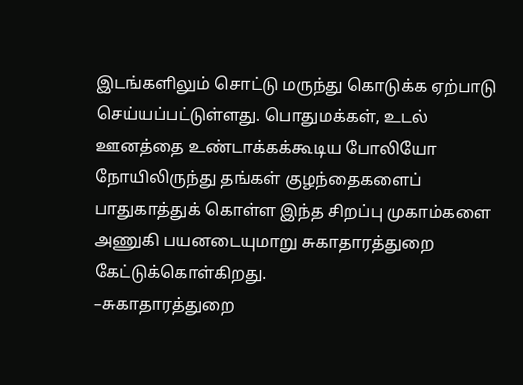இடங்களிலும் சொட்டு மருந்து கொடுக்க ஏற்பாடு செய்யப்பட்டுள்ளது. பொதுமக்கள், உடல் ஊனத்தை உண்டாக்கக்கூடிய போலியோ நோயிலிருந்து தங்கள் குழந்தைகளைப் பாதுகாத்துக் கொள்ள இந்த சிறப்பு முகாம்களை அணுகி பயனடையுமாறு சுகாதாரத்துறை கேட்டுக்கொள்கிறது.
–சுகாதாரத்துறை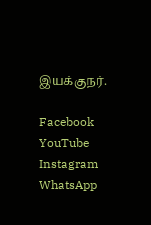இயக்குநர்.

Facebook
YouTube
Instagram
WhatsApp